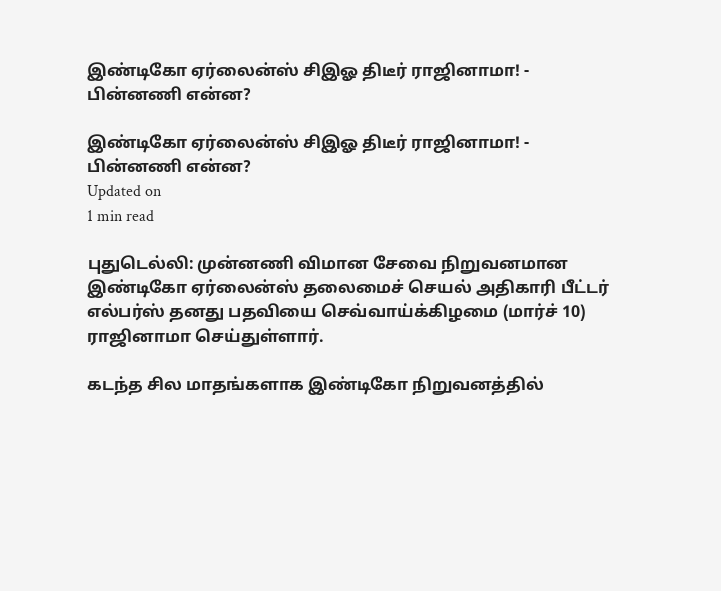இண்டிகோ ஏர்லைன்ஸ் சிஇஓ திடீர் ராஜினாமா! - பின்னணி என்ன?

இண்டிகோ ஏர்லைன்ஸ் சிஇஓ திடீர் ராஜினாமா! - பின்னணி என்ன?
Updated on
1 min read

புதுடெல்லி: முன்னணி விமான சேவை நிறுவனமான இண்டிகோ ஏர்லைன்ஸ் தலைமைச் செயல் அதிகாரி பீட்டர் எல்பர்ஸ் தனது பதவியை செவ்வாய்க்கிழமை (மார்ச் 10) ராஜினாமா செய்துள்ளார்.

கடந்த சில மாதங்களாக இண்டிகோ நிறுவனத்தில்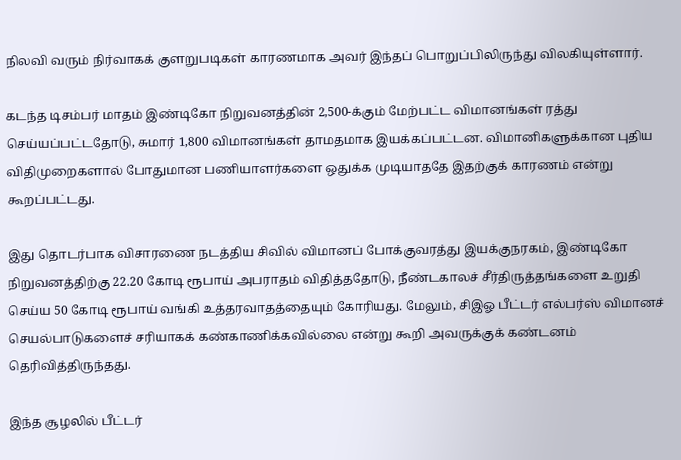நிலவி வரும் நிர்வாகக் குளறுபடிகள் காரணமாக அவர் இந்தப் பொறுப்பிலிருந்து விலகியுள்ளார்.

கடந்த டிசம்பர் மாதம் இண்டிகோ நிறுவனத்தின் 2,500-க்கும் மேற்பட்ட விமானங்கள் ரத்து செய்யப்பட்டதோடு, சுமார் 1,800 விமானங்கள் தாமதமாக இயக்கப்பட்டன. விமானிகளுக்கான புதிய விதிமுறைகளால் போதுமான பணியாளர்களை ஒதுக்க முடியாததே இதற்குக் காரணம் என்று கூறப்பட்டது.

இது தொடர்பாக விசாரணை நடத்திய சிவில் விமானப் போக்குவரத்து இயக்குநரகம், இண்டிகோ நிறுவனத்திற்கு 22.20 கோடி ரூபாய் அபராதம் விதித்ததோடு, நீண்டகாலச் சீர்திருத்தங்களை உறுதி செய்ய 50 கோடி ரூபாய் வங்கி உத்தரவாதத்தையும் கோரியது. மேலும், சிஇஓ பீட்டர் எல்பர்ஸ் விமானச் செயல்பாடுகளைச் சரியாகக் கண்காணிக்கவில்லை என்று கூறி அவருக்குக் கண்டனம் தெரிவித்திருந்தது.

இந்த சூழலில் பீட்டர்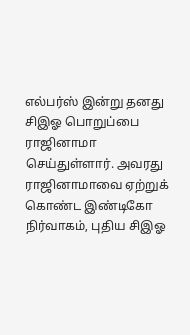எல்பர்ஸ் இன்று தனது சிஇஓ பொறுப்பை ராஜினாமா செய்துள்ளார். அவரது  ராஜினாமாவை ஏற்றுக் கொண்ட இண்டிகோ நிர்வாகம், புதிய சிஇஓ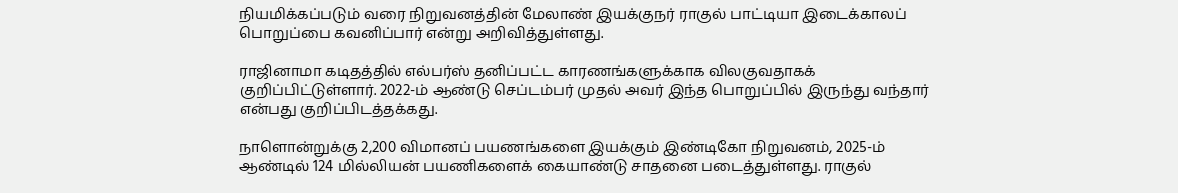நியமிக்கப்படும் வரை நிறுவனத்தின் மேலாண் இயக்குநர் ராகுல் பாட்டியா இடைக்காலப் பொறுப்பை கவனிப்பார் என்று அறிவித்துள்ளது.

ராஜினாமா கடிதத்தில் எல்பர்ஸ் தனிப்பட்ட காரணங்களுக்காக விலகுவதாகக் குறிப்பிட்டுள்ளார். 2022-ம் ஆண்டு செப்டம்பர் முதல் அவர் இந்த பொறுப்பில் இருந்து வந்தார் என்பது குறிப்பிடத்தக்கது.

நாளொன்றுக்கு 2,200 விமானப் பயணங்களை இயக்கும் இண்டிகோ நிறுவனம், 2025-ம் ஆண்டில் 124 மில்லியன் பயணிகளைக் கையாண்டு சாதனை படைத்துள்ளது. ராகுல்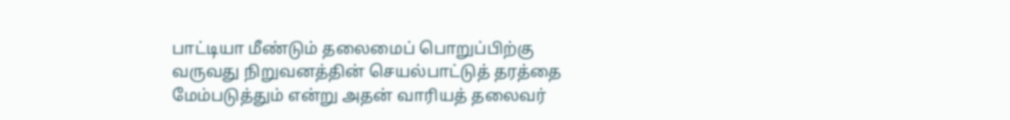பாட்டியா மீண்டும் தலைமைப் பொறுப்பிற்கு வருவது நிறுவனத்தின் செயல்பாட்டுத் தரத்தை மேம்படுத்தும் என்று அதன் வாரியத் தலைவர்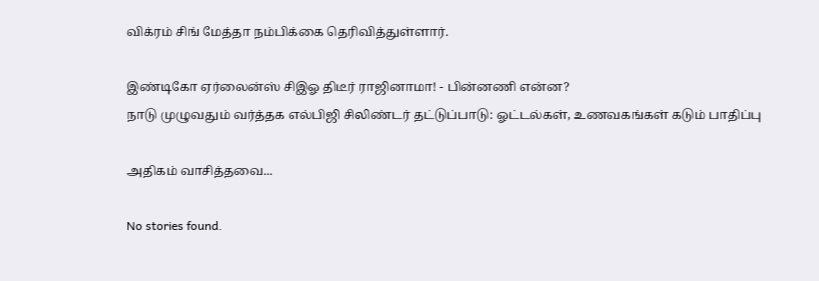விக்ரம் சிங் மேத்தா நம்பிக்கை தெரிவித்துள்ளார்.

இண்டிகோ ஏர்லைன்ஸ் சிஇஓ திடீர் ராஜினாமா! - பின்னணி என்ன?
நாடு முழுவதும் வர்த்தக எல்பிஜி சிலிண்டர் தட்டுப்பாடு: ஓட்டல்கள், உணவகங்கள் கடும் பாதிப்பு

அதிகம் வாசித்தவை...

No stories found.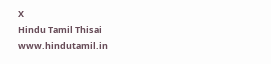X
Hindu Tamil Thisai
www.hindutamil.in